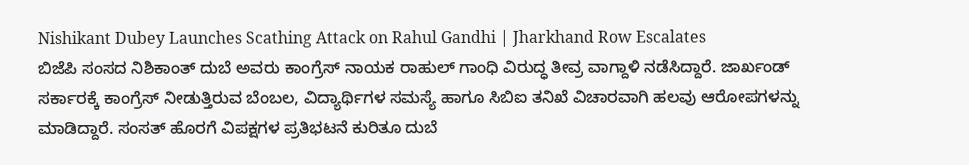Nishikant Dubey Launches Scathing Attack on Rahul Gandhi | Jharkhand Row Escalates
ಬಿಜೆಪಿ ಸಂಸದ ನಿಶಿಕಾಂತ್ ದುಬೆ ಅವರು ಕಾಂಗ್ರೆಸ್ ನಾಯಕ ರಾಹುಲ್ ಗಾಂಧಿ ವಿರುದ್ಧ ತೀವ್ರ ವಾಗ್ದಾಳಿ ನಡೆಸಿದ್ದಾರೆ. ಜಾರ್ಖಂಡ್ ಸರ್ಕಾರಕ್ಕೆ ಕಾಂಗ್ರೆಸ್ ನೀಡುತ್ತಿರುವ ಬೆಂಬಲ, ವಿದ್ಯಾರ್ಥಿಗಳ ಸಮಸ್ಯೆ ಹಾಗೂ ಸಿಬಿಐ ತನಿಖೆ ವಿಚಾರವಾಗಿ ಹಲವು ಆರೋಪಗಳನ್ನು ಮಾಡಿದ್ದಾರೆ. ಸಂಸತ್ ಹೊರಗೆ ವಿಪಕ್ಷಗಳ ಪ್ರತಿಭಟನೆ ಕುರಿತೂ ದುಬೆ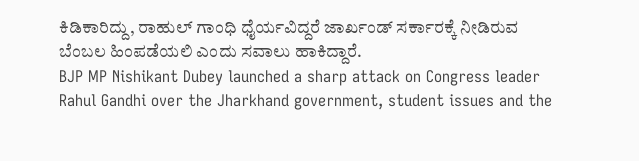ಕಿಡಿಕಾರಿದ್ದು, ರಾಹುಲ್ ಗಾಂಧಿ ಧೈರ್ಯವಿದ್ದರೆ ಜಾರ್ಖಂಡ್ ಸರ್ಕಾರಕ್ಕೆ ನೀಡಿರುವ ಬೆಂಬಲ ಹಿಂಪಡೆಯಲಿ ಎಂದು ಸವಾಲು ಹಾಕಿದ್ದಾರೆ.
BJP MP Nishikant Dubey launched a sharp attack on Congress leader Rahul Gandhi over the Jharkhand government, student issues and the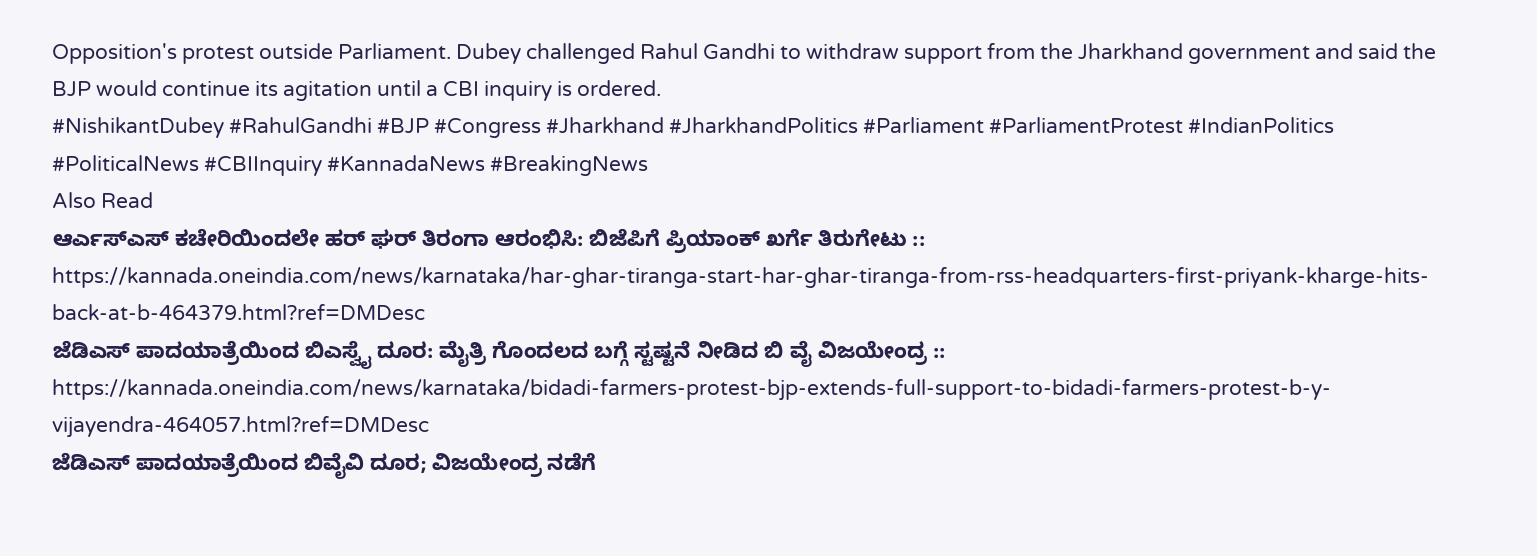Opposition's protest outside Parliament. Dubey challenged Rahul Gandhi to withdraw support from the Jharkhand government and said the BJP would continue its agitation until a CBI inquiry is ordered.
#NishikantDubey #RahulGandhi #BJP #Congress #Jharkhand #JharkhandPolitics #Parliament #ParliamentProtest #IndianPolitics #PoliticalNews #CBIInquiry #KannadaNews #BreakingNews
Also Read
ಆರ್ಎಸ್ಎಸ್ ಕಚೇರಿಯಿಂದಲೇ ಹರ್ ಘರ್ ತಿರಂಗಾ ಆರಂಭಿಸಿ: ಬಿಜೆಪಿಗೆ ಪ್ರಿಯಾಂಕ್ ಖರ್ಗೆ ತಿರುಗೇಟು :: https://kannada.oneindia.com/news/karnataka/har-ghar-tiranga-start-har-ghar-tiranga-from-rss-headquarters-first-priyank-kharge-hits-back-at-b-464379.html?ref=DMDesc
ಜೆಡಿಎಸ್ ಪಾದಯಾತ್ರೆಯಿಂದ ಬಿಎಸ್ವೈ ದೂರ: ಮೈತ್ರಿ ಗೊಂದಲದ ಬಗ್ಗೆ ಸ್ಟಷ್ಟನೆ ನೀಡಿದ ಬಿ ವೈ ವಿಜಯೇಂದ್ರ :: https://kannada.oneindia.com/news/karnataka/bidadi-farmers-protest-bjp-extends-full-support-to-bidadi-farmers-protest-b-y-vijayendra-464057.html?ref=DMDesc
ಜೆಡಿಎಸ್ ಪಾದಯಾತ್ರೆಯಿಂದ ಬಿವೈವಿ ದೂರ; ವಿಜಯೇಂದ್ರ ನಡೆಗೆ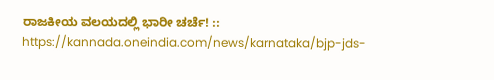ರಾಜಕೀಯ ವಲಯದಲ್ಲಿ ಭಾರೀ ಚರ್ಚೆ! :: https://kannada.oneindia.com/news/karnataka/bjp-jds-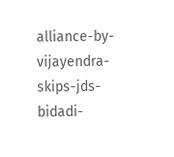alliance-by-vijayendra-skips-jds-bidadi-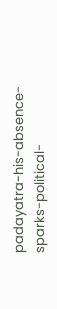padayatra-his-absence-sparks-political-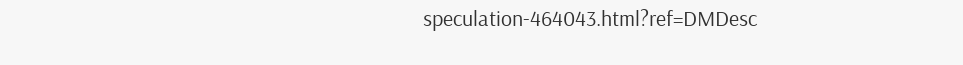speculation-464043.html?ref=DMDesc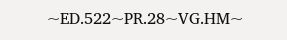~ED.522~PR.28~VG.HM~